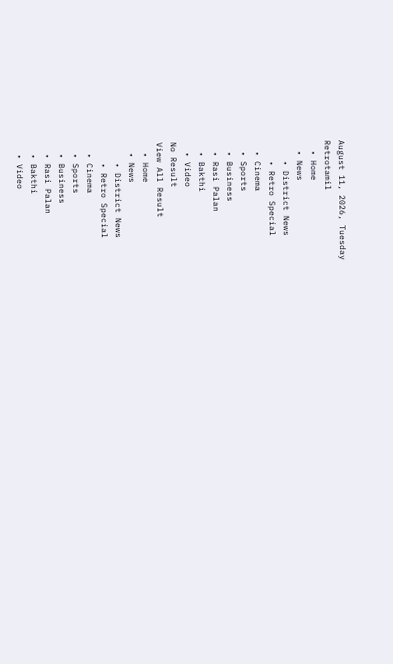August 11, 2026, Tuesday
Retrotamil
  • Home
  • News
    • District News
    • Retro Special
  • Cinema
  • Sports
  • Business
  • Rasi Palan
  • Bakthi
  • Video
No Result
View All Result
  • Home
  • News
    • District News
    • Retro Special
  • Cinema
  • Sports
  • Business
  • Rasi Palan
  • Bakthi
  • Video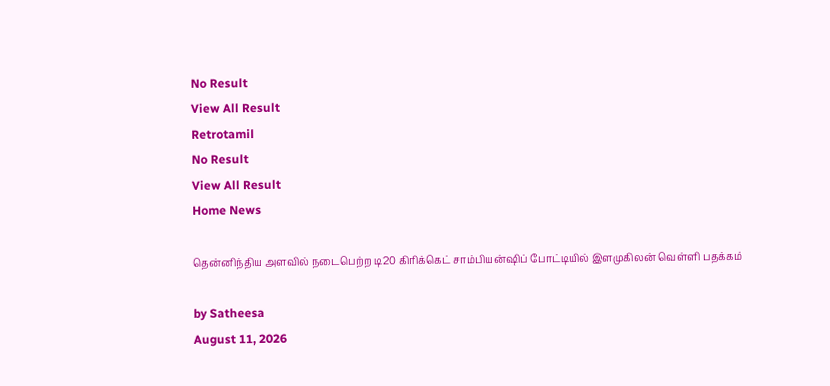No Result
View All Result
Retrotamil
No Result
View All Result
Home News

தென்னிந்திய அளவில் நடைபெற்ற டி20 கிரிக்கெட் சாம்பியன்ஷிப் போட்டியில் இளமுகிலன் வெள்ளி பதக்கம்

by Satheesa
August 11, 2026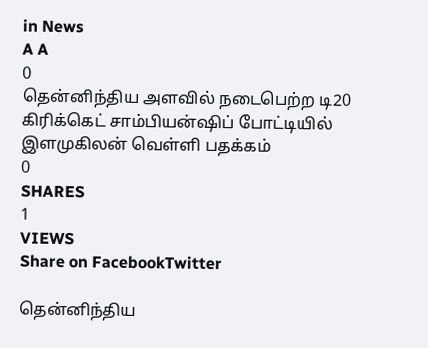in News
A A
0
தென்னிந்திய அளவில் நடைபெற்ற டி20 கிரிக்கெட் சாம்பியன்ஷிப் போட்டியில் இளமுகிலன் வெள்ளி பதக்கம்
0
SHARES
1
VIEWS
Share on FacebookTwitter

தென்னிந்திய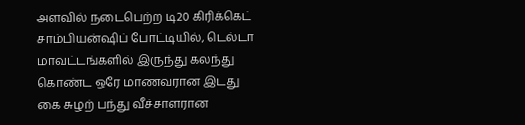அளவில் நடைபெற்ற டி20 கிரிக்கெட் சாம்பியன்ஷிப் போட்டியில், டெல்டா மாவட்டங்களில் இருந்து கலந்து கொண்ட ஒரே மாணவரான இடது கை சுழற் பந்து வீச்சாளரான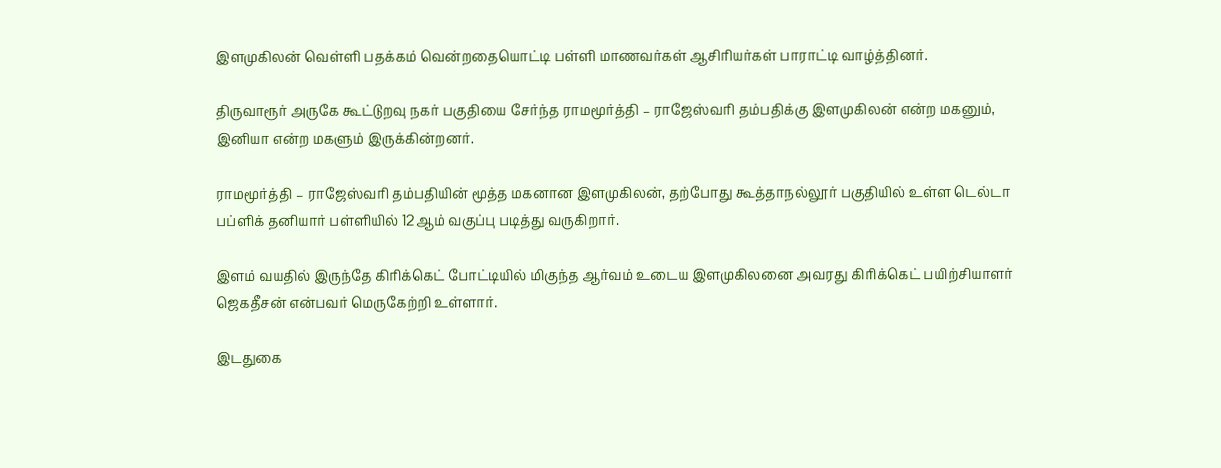இளமுகிலன் வெள்ளி பதக்கம் வென்றதையொட்டி பள்ளி மாணவர்கள் ஆசிரியர்கள் பாராட்டி வாழ்த்தினர்.

திருவாரூர் அருகே கூட்டுறவு நகர் பகுதியை சேர்ந்த ராமமூர்த்தி – ராஜேஸ்வரி தம்பதிக்கு இளமுகிலன் என்ற மகனும், இனியா என்ற மகளும் இருக்கின்றனர்.

ராமமூர்த்தி – ராஜேஸ்வரி தம்பதியின் மூத்த மகனான இளமுகிலன், தற்போது கூத்தாநல்லூர் பகுதியில் உள்ள டெல்டா பப்ளிக் தனியார் பள்ளியில் 12ஆம் வகுப்பு படித்து வருகிறார்.

இளம் வயதில் இருந்தே கிரிக்கெட் போட்டியில் மிகுந்த ஆர்வம் உடைய இளமுகிலனை அவரது கிரிக்கெட் பயிற்சியாளர் ஜெகதீசன் என்பவர் மெருகேற்றி உள்ளார்.

இடதுகை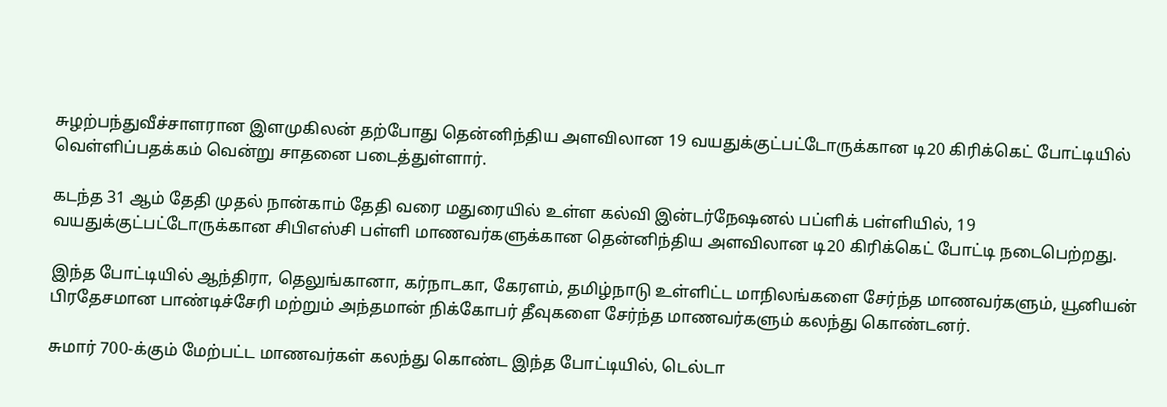சுழற்பந்துவீச்சாளரான இளமுகிலன் தற்போது தென்னிந்திய அளவிலான 19 வயதுக்குட்பட்டோருக்கான டி20 கிரிக்கெட் போட்டியில் வெள்ளிப்பதக்கம் வென்று சாதனை படைத்துள்ளார்.

கடந்த 31 ஆம் தேதி முதல் நான்காம் தேதி வரை மதுரையில் உள்ள கல்வி இன்டர்நேஷனல் பப்ளிக் பள்ளியில், 19 வயதுக்குட்பட்டோருக்கான சிபிஎஸ்சி பள்ளி மாணவர்களுக்கான தென்னிந்திய அளவிலான டி20 கிரிக்கெட் போட்டி நடைபெற்றது.

இந்த போட்டியில் ஆந்திரா, தெலுங்கானா, கர்நாடகா, கேரளம், தமிழ்நாடு உள்ளிட்ட மாநிலங்களை சேர்ந்த மாணவர்களும், யூனியன் பிரதேசமான பாண்டிச்சேரி மற்றும் அந்தமான் நிக்கோபர் தீவுகளை சேர்ந்த மாணவர்களும் கலந்து கொண்டனர்.

சுமார் 700-க்கும் மேற்பட்ட மாணவர்கள் கலந்து கொண்ட இந்த போட்டியில், டெல்டா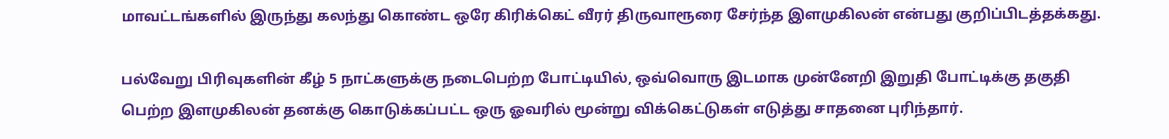மாவட்டங்களில் இருந்து கலந்து கொண்ட ஒரே கிரிக்கெட் வீரர் திருவாரூரை சேர்ந்த இளமுகிலன் என்பது குறிப்பிடத்தக்கது.

பல்வேறு பிரிவுகளின் கீழ் 5 நாட்களுக்கு நடைபெற்ற போட்டியில், ஒவ்வொரு இடமாக முன்னேறி இறுதி போட்டிக்கு தகுதி பெற்ற இளமுகிலன் தனக்கு கொடுக்கப்பட்ட ஒரு ஓவரில் மூன்று விக்கெட்டுகள் எடுத்து சாதனை புரிந்தார்.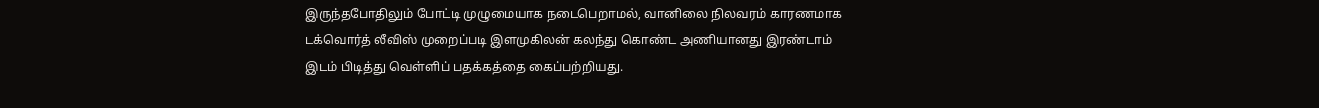இருந்தபோதிலும் போட்டி முழுமையாக நடைபெறாமல், வானிலை நிலவரம் காரணமாக டக்வொர்த் லீவிஸ் முறைப்படி இளமுகிலன் கலந்து கொண்ட அணியானது இரண்டாம் இடம் பிடித்து வெள்ளிப் பதக்கத்தை கைப்பற்றியது.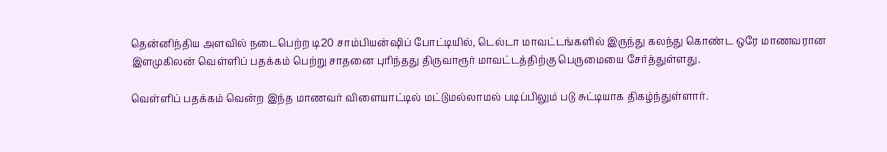தென்னிந்திய அளவில் நடைபெற்ற டி20 சாம்பியன்ஷிப் போட்டியில், டெல்டா மாவட்டங்களில் இருந்து கலந்து கொண்ட ஒரே மாணவரான இளமுகிலன் வெள்ளிப் பதக்கம் பெற்று சாதனை புரிந்தது திருவாரூர் மாவட்டத்திற்கு பெருமையை சேர்த்துள்ளது.

வெள்ளிப் பதக்கம் வென்ற இந்த மாணவர் விளையாட்டில் மட்டுமல்லாமல் படிப்பிலும் படு சுட்டியாக திகழ்ந்துள்ளார்.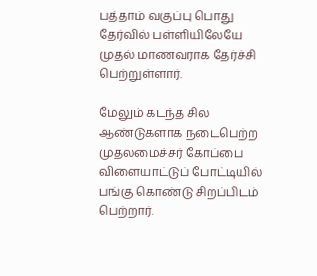பத்தாம் வகுப்பு பொது தேர்வில் பள்ளியிலேயே முதல் மாணவராக தேர்ச்சி பெற்றுள்ளார்.

மேலும் கடந்த சில ஆண்டுகளாக நடைபெற்ற முதலமைச்சர் கோப்பை விளையாட்டுப் போட்டியில் பங்கு கொண்டு சிறப்பிடம் பெற்றார்.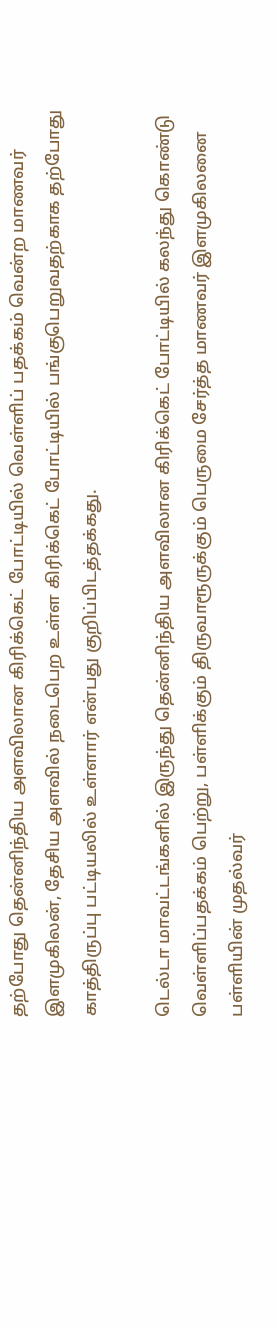தற்போது தென்னிந்திய அளவிலான கிரிக்கெட் போட்டியில் வெள்ளிப் பதக்கம் வென்ற மாணவர் இளமுகிலன், தேசிய அளவில் நடைபெற உள்ள கிரிக்கெட் போட்டியில் பங்குபெறுவதற்காக தற்போது காத்திருப்பு பட்டியலில் உள்ளார் என்பது குறிப்பிடத்தக்கது.

டெல்டா மாவட்டங்களில் இருந்து தென்னிந்திய அளவிலான கிரிக்கெட் போட்டியில் கலந்து கொண்டு வெள்ளிப்பதக்கம் பெற்று, பள்ளிக்கும் திருவாரூருக்கும் பெருமை சேர்த்த மாணவர் இளமுகிலனை பள்ளியின் முதல்வர்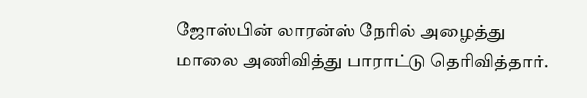ஜோஸ்பின் லாரன்ஸ் நேரில் அழைத்து மாலை அணிவித்து பாராட்டு தெரிவித்தார்.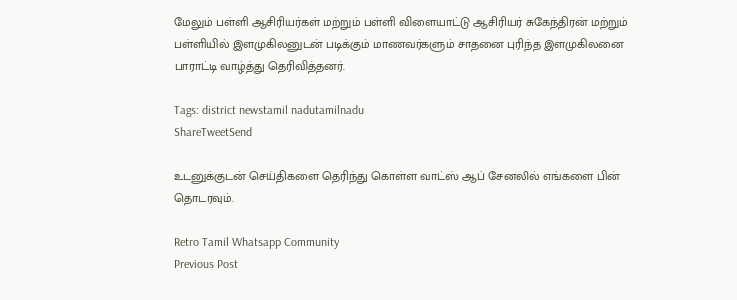மேலும் பள்ளி ஆசிரியர்கள் மற்றும் பள்ளி விளையாட்டு ஆசிரியர் சுகேந்திரன் மற்றும் பள்ளியில் இளமுகிலனுடன் படிக்கும் மாணவர்களும் சாதனை புரிந்த இளமுகிலனை பாராட்டி வாழ்த்து தெரிவித்தனர்.

Tags: district newstamil nadutamilnadu
ShareTweetSend

உடனுக்குடன் செய்திகளை தெரிந்து கொள்ள வாட்ஸ் ஆப் சேனலில் எங்களை பின் தொடரவும்.

Retro Tamil Whatsapp Community
Previous Post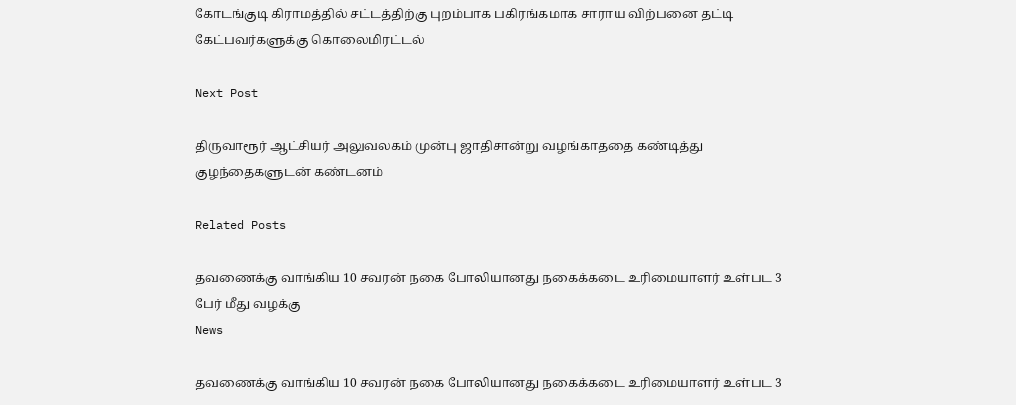கோடங்குடி கிராமத்தில் சட்டத்திற்கு புறம்பாக பகிரங்கமாக சாராய விற்பனை தட்டி கேட்பவர்களுக்கு கொலைமிரட்டல்

Next Post

திருவாரூர் ஆட்சியர் அலுவலகம் முன்பு ஜாதிசான்று வழங்காததை கண்டித்து குழந்தைகளுடன் கண்டனம்

Related Posts

தவணைக்கு வாங்கிய 10 சவரன் நகை போலியானது நகைக்கடை உரிமையாளர் உள்பட 3 பேர் மீது வழக்கு
News

தவணைக்கு வாங்கிய 10 சவரன் நகை போலியானது நகைக்கடை உரிமையாளர் உள்பட 3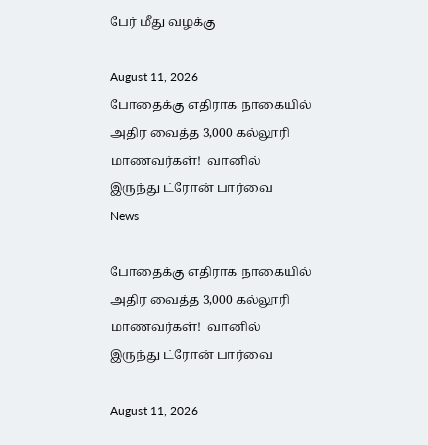பேர் மீது வழக்கு

August 11, 2026
போதைக்கு எதிராக நாகையில் அதிர வைத்த 3,000 கல்லூரி மாணவர்கள்!  வானில் இருந்து ட்ரோன் பார்வை
News

போதைக்கு எதிராக நாகையில் அதிர வைத்த 3,000 கல்லூரி மாணவர்கள்!  வானில் இருந்து ட்ரோன் பார்வை

August 11, 2026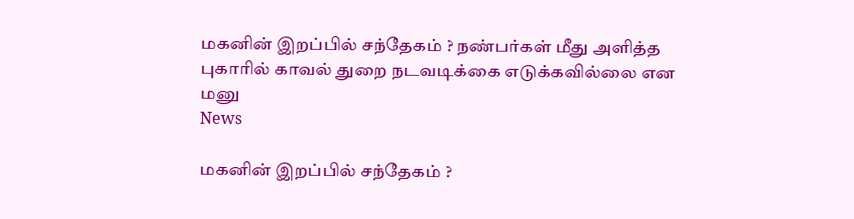மகனின் இறப்பில் சந்தேகம் ? நண்பர்கள் மீது அளித்த புகாரில் காவல் துறை நடவடிக்கை எடுக்கவில்லை என மனு
News

மகனின் இறப்பில் சந்தேகம் ?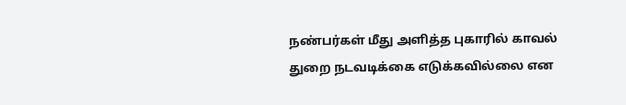நண்பர்கள் மீது அளித்த புகாரில் காவல் துறை நடவடிக்கை எடுக்கவில்லை என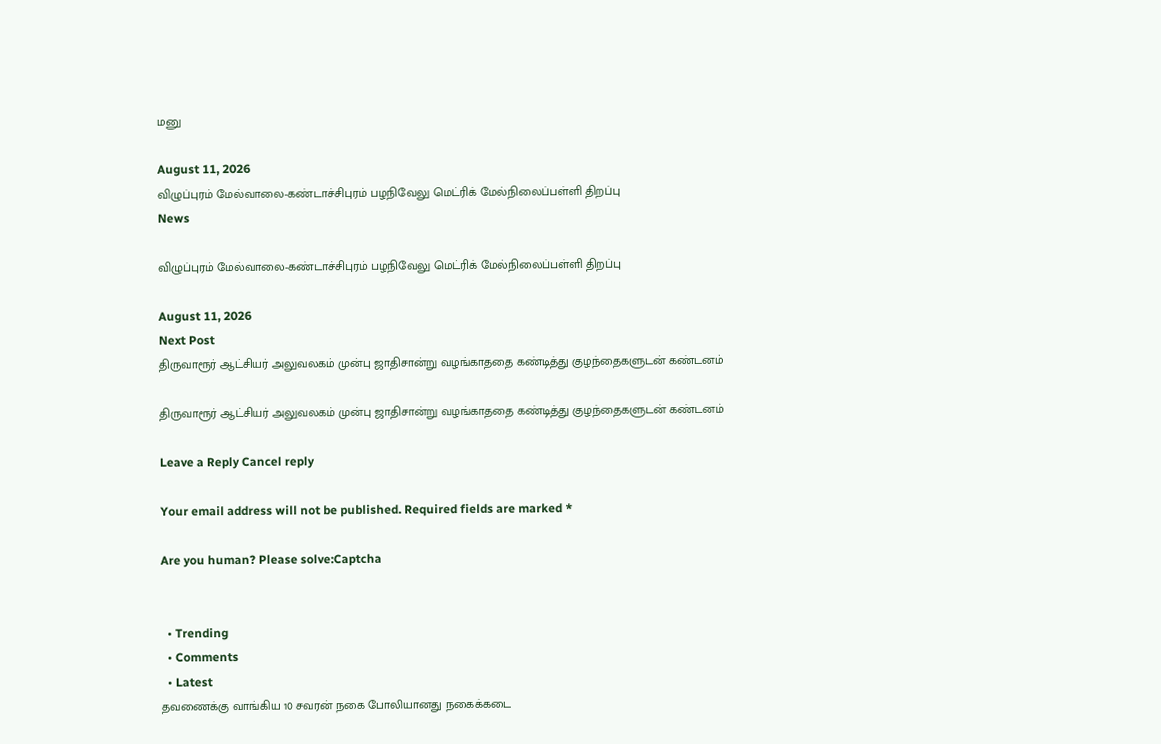மனு

August 11, 2026
விழுப்புரம் மேல்வாலை-கண்டாச்சிபுரம் பழநிவேலு மெட்ரிக் மேல்நிலைப்பள்ளி திறப்பு
News

விழுப்புரம் மேல்வாலை-கண்டாச்சிபுரம் பழநிவேலு மெட்ரிக் மேல்நிலைப்பள்ளி திறப்பு

August 11, 2026
Next Post
திருவாரூர் ஆட்சியர் அலுவலகம் முன்பு ஜாதிசான்று வழங்காததை கண்டித்து குழந்தைகளுடன் கண்டனம்

திருவாரூர் ஆட்சியர் அலுவலகம் முன்பு ஜாதிசான்று வழங்காததை கண்டித்து குழந்தைகளுடன் கண்டனம்

Leave a Reply Cancel reply

Your email address will not be published. Required fields are marked *

Are you human? Please solve:Captcha


  • Trending
  • Comments
  • Latest
தவணைக்கு வாங்கிய 10 சவரன் நகை போலியானது நகைக்கடை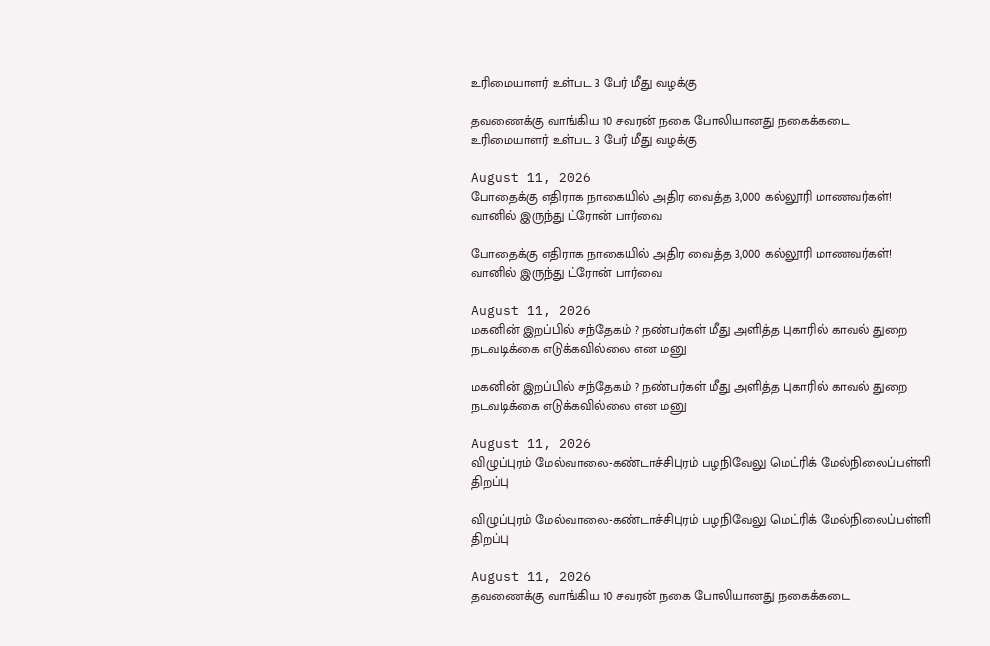உரிமையாளர் உள்பட 3 பேர் மீது வழக்கு

தவணைக்கு வாங்கிய 10 சவரன் நகை போலியானது நகைக்கடை உரிமையாளர் உள்பட 3 பேர் மீது வழக்கு

August 11, 2026
போதைக்கு எதிராக நாகையில் அதிர வைத்த 3,000 கல்லூரி மாணவர்கள்!  வானில் இருந்து ட்ரோன் பார்வை

போதைக்கு எதிராக நாகையில் அதிர வைத்த 3,000 கல்லூரி மாணவர்கள்!  வானில் இருந்து ட்ரோன் பார்வை

August 11, 2026
மகனின் இறப்பில் சந்தேகம் ? நண்பர்கள் மீது அளித்த புகாரில் காவல் துறை நடவடிக்கை எடுக்கவில்லை என மனு

மகனின் இறப்பில் சந்தேகம் ? நண்பர்கள் மீது அளித்த புகாரில் காவல் துறை நடவடிக்கை எடுக்கவில்லை என மனு

August 11, 2026
விழுப்புரம் மேல்வாலை-கண்டாச்சிபுரம் பழநிவேலு மெட்ரிக் மேல்நிலைப்பள்ளி திறப்பு

விழுப்புரம் மேல்வாலை-கண்டாச்சிபுரம் பழநிவேலு மெட்ரிக் மேல்நிலைப்பள்ளி திறப்பு

August 11, 2026
தவணைக்கு வாங்கிய 10 சவரன் நகை போலியானது நகைக்கடை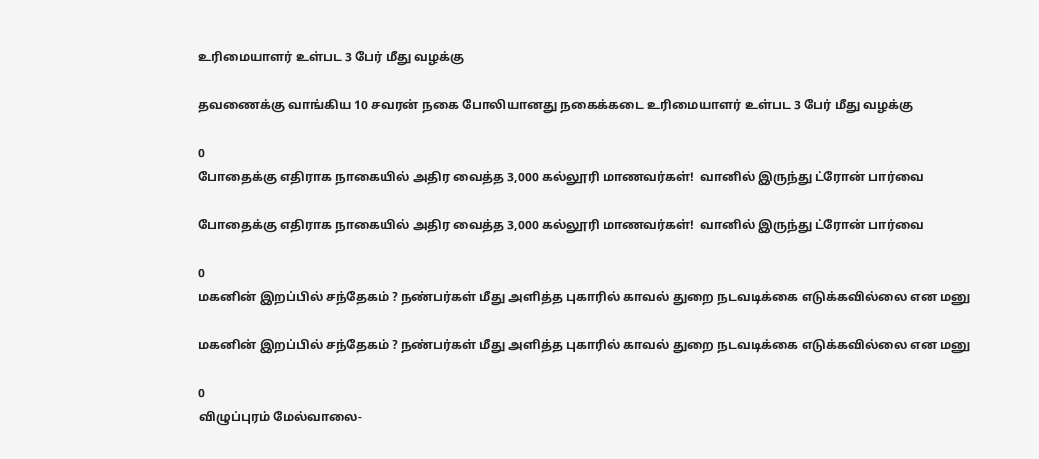உரிமையாளர் உள்பட 3 பேர் மீது வழக்கு

தவணைக்கு வாங்கிய 10 சவரன் நகை போலியானது நகைக்கடை உரிமையாளர் உள்பட 3 பேர் மீது வழக்கு

0
போதைக்கு எதிராக நாகையில் அதிர வைத்த 3,000 கல்லூரி மாணவர்கள்!  வானில் இருந்து ட்ரோன் பார்வை

போதைக்கு எதிராக நாகையில் அதிர வைத்த 3,000 கல்லூரி மாணவர்கள்!  வானில் இருந்து ட்ரோன் பார்வை

0
மகனின் இறப்பில் சந்தேகம் ? நண்பர்கள் மீது அளித்த புகாரில் காவல் துறை நடவடிக்கை எடுக்கவில்லை என மனு

மகனின் இறப்பில் சந்தேகம் ? நண்பர்கள் மீது அளித்த புகாரில் காவல் துறை நடவடிக்கை எடுக்கவில்லை என மனு

0
விழுப்புரம் மேல்வாலை-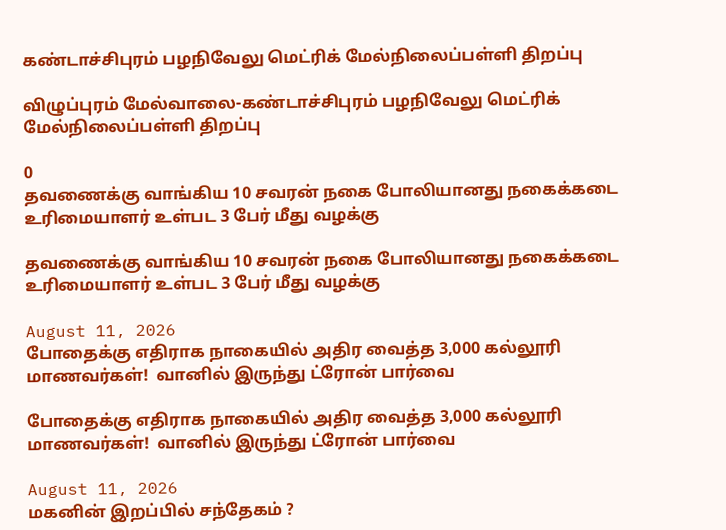கண்டாச்சிபுரம் பழநிவேலு மெட்ரிக் மேல்நிலைப்பள்ளி திறப்பு

விழுப்புரம் மேல்வாலை-கண்டாச்சிபுரம் பழநிவேலு மெட்ரிக் மேல்நிலைப்பள்ளி திறப்பு

0
தவணைக்கு வாங்கிய 10 சவரன் நகை போலியானது நகைக்கடை உரிமையாளர் உள்பட 3 பேர் மீது வழக்கு

தவணைக்கு வாங்கிய 10 சவரன் நகை போலியானது நகைக்கடை உரிமையாளர் உள்பட 3 பேர் மீது வழக்கு

August 11, 2026
போதைக்கு எதிராக நாகையில் அதிர வைத்த 3,000 கல்லூரி மாணவர்கள்!  வானில் இருந்து ட்ரோன் பார்வை

போதைக்கு எதிராக நாகையில் அதிர வைத்த 3,000 கல்லூரி மாணவர்கள்!  வானில் இருந்து ட்ரோன் பார்வை

August 11, 2026
மகனின் இறப்பில் சந்தேகம் ?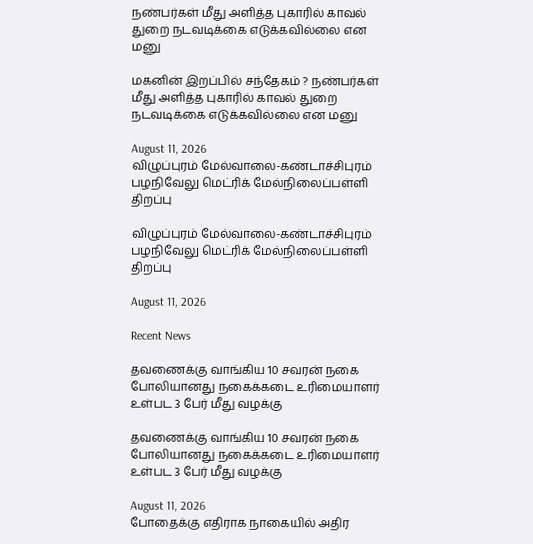நண்பர்கள் மீது அளித்த புகாரில் காவல் துறை நடவடிக்கை எடுக்கவில்லை என மனு

மகனின் இறப்பில் சந்தேகம் ? நண்பர்கள் மீது அளித்த புகாரில் காவல் துறை நடவடிக்கை எடுக்கவில்லை என மனு

August 11, 2026
விழுப்புரம் மேல்வாலை-கண்டாச்சிபுரம் பழநிவேலு மெட்ரிக் மேல்நிலைப்பள்ளி திறப்பு

விழுப்புரம் மேல்வாலை-கண்டாச்சிபுரம் பழநிவேலு மெட்ரிக் மேல்நிலைப்பள்ளி திறப்பு

August 11, 2026

Recent News

தவணைக்கு வாங்கிய 10 சவரன் நகை போலியானது நகைக்கடை உரிமையாளர் உள்பட 3 பேர் மீது வழக்கு

தவணைக்கு வாங்கிய 10 சவரன் நகை போலியானது நகைக்கடை உரிமையாளர் உள்பட 3 பேர் மீது வழக்கு

August 11, 2026
போதைக்கு எதிராக நாகையில் அதிர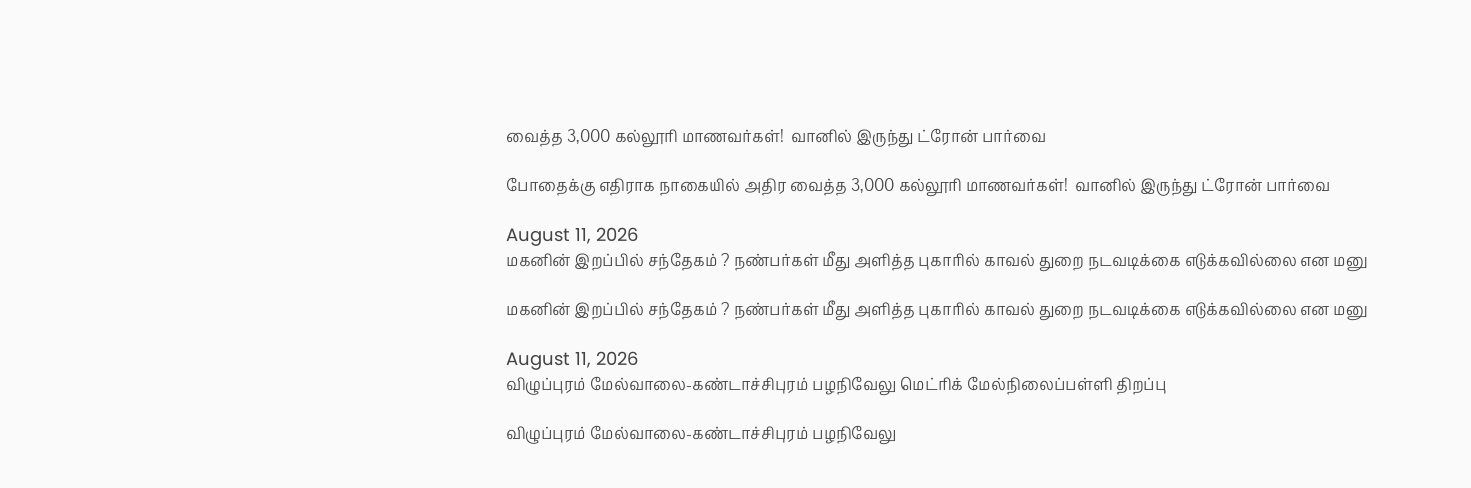வைத்த 3,000 கல்லூரி மாணவர்கள்!  வானில் இருந்து ட்ரோன் பார்வை

போதைக்கு எதிராக நாகையில் அதிர வைத்த 3,000 கல்லூரி மாணவர்கள்!  வானில் இருந்து ட்ரோன் பார்வை

August 11, 2026
மகனின் இறப்பில் சந்தேகம் ? நண்பர்கள் மீது அளித்த புகாரில் காவல் துறை நடவடிக்கை எடுக்கவில்லை என மனு

மகனின் இறப்பில் சந்தேகம் ? நண்பர்கள் மீது அளித்த புகாரில் காவல் துறை நடவடிக்கை எடுக்கவில்லை என மனு

August 11, 2026
விழுப்புரம் மேல்வாலை-கண்டாச்சிபுரம் பழநிவேலு மெட்ரிக் மேல்நிலைப்பள்ளி திறப்பு

விழுப்புரம் மேல்வாலை-கண்டாச்சிபுரம் பழநிவேலு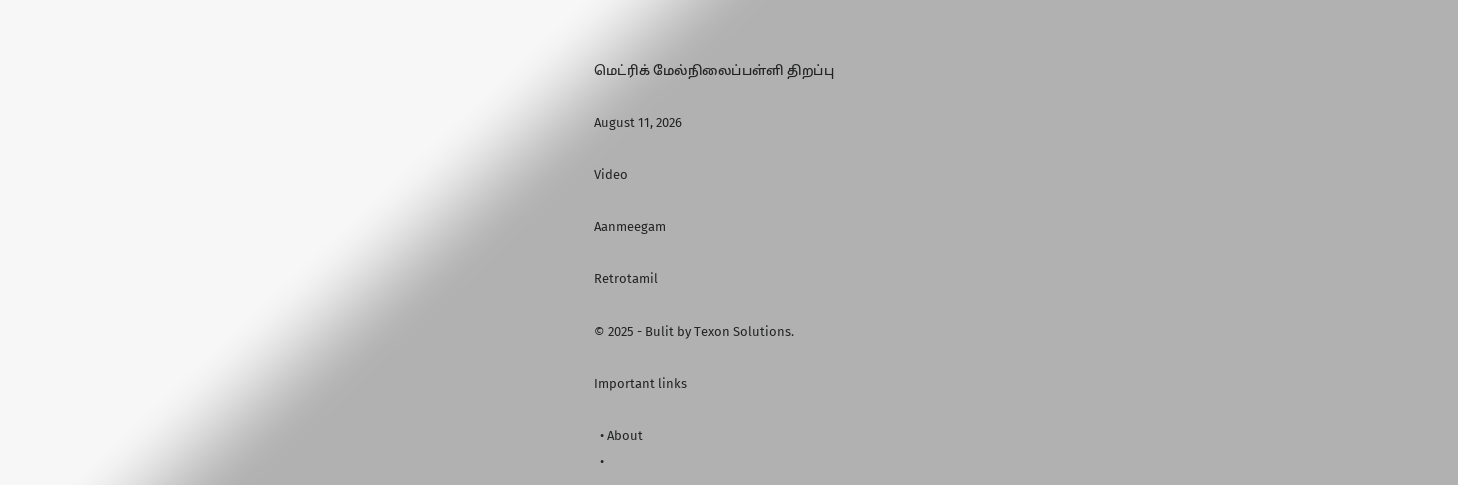மெட்ரிக் மேல்நிலைப்பள்ளி திறப்பு

August 11, 2026

Video

Aanmeegam

Retrotamil

© 2025 - Bulit by Texon Solutions.

Important links

  • About
  •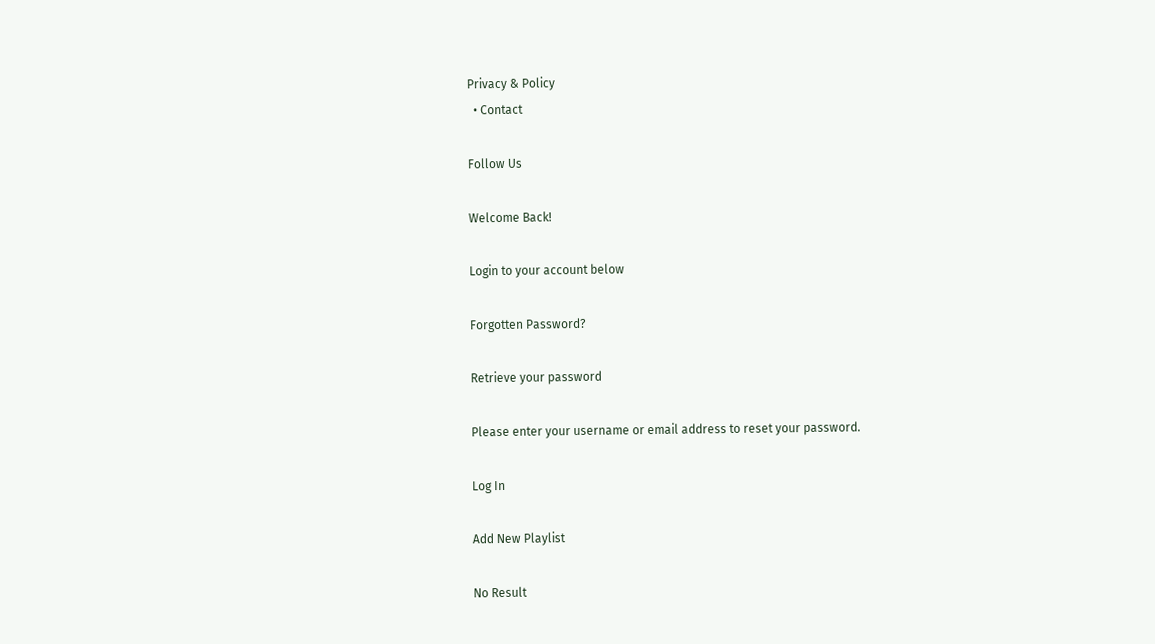Privacy & Policy
  • Contact

Follow Us

Welcome Back!

Login to your account below

Forgotten Password?

Retrieve your password

Please enter your username or email address to reset your password.

Log In

Add New Playlist

No Result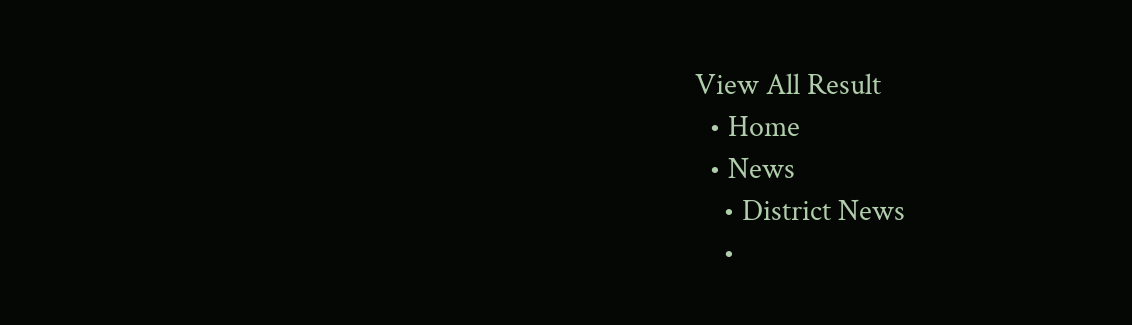View All Result
  • Home
  • News
    • District News
    •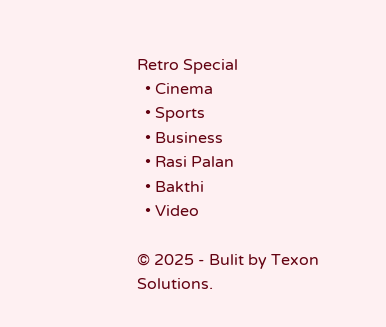Retro Special
  • Cinema
  • Sports
  • Business
  • Rasi Palan
  • Bakthi
  • Video

© 2025 - Bulit by Texon Solutions.